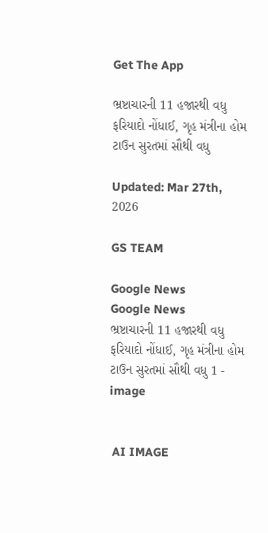Get The App

ભ્રષ્ટાચારની 11 હજારથી વધુ ફરિયાદો નોંધાઈ, ગૃહ મંત્રીના હોમ ટાઉન સુરતમાં સૌથી વધુ

Updated: Mar 27th, 2026

GS TEAM

Google News
Google News
ભ્રષ્ટાચારની 11 હજારથી વધુ ફરિયાદો નોંધાઈ, ગૃહ મંત્રીના હોમ ટાઉન સુરતમાં સૌથી વધુ 1 - image


 AI IMAGE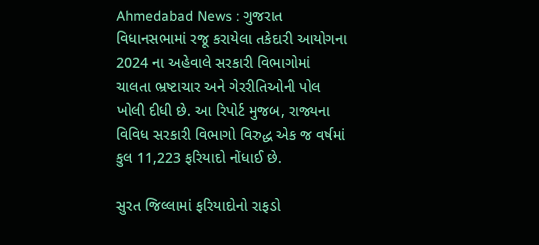Ahmedabad News : ગુજરાત વિધાનસભામાં રજૂ કરાયેલા તકેદારી આયોગના 2024 ના અહેવાલે સરકારી વિભાગોમાં ચાલતા ભ્રષ્ટાચાર અને ગેરરીતિઓની પોલ ખોલી દીધી છે. આ રિપોર્ટ મુજબ, રાજ્યના વિવિધ સરકારી વિભાગો વિરુદ્ધ એક જ વર્ષમાં કુલ 11,223 ફરિયાદો નોંધાઈ છે.

સુરત જિલ્લામાં ફરિયાદોનો રાફડો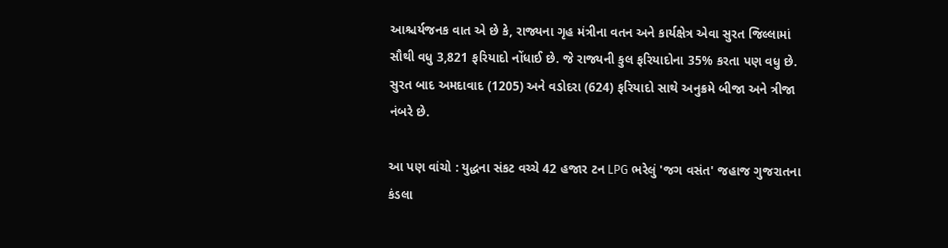આશ્ચર્યજનક વાત એ છે કે, રાજ્યના ગૃહ મંત્રીના વતન અને કાર્યક્ષેત્ર એવા સુરત જિલ્લામાં સૌથી વધુ 3,821 ફરિયાદો નોંધાઈ છે. જે રાજ્યની કુલ ફરિયાદોના 35% કરતા પણ વધુ છે. સુરત બાદ અમદાવાદ (1205) અને વડોદરા (624) ફરિયાદો સાથે અનુક્રમે બીજા અને ત્રીજા નંબરે છે.

આ પણ વાંચો : યુદ્ધના સંકટ વચ્ચે 42 હજાર ટન LPG ભરેલું 'જગ વસંત' જહાજ ગુજરાતના કંડલા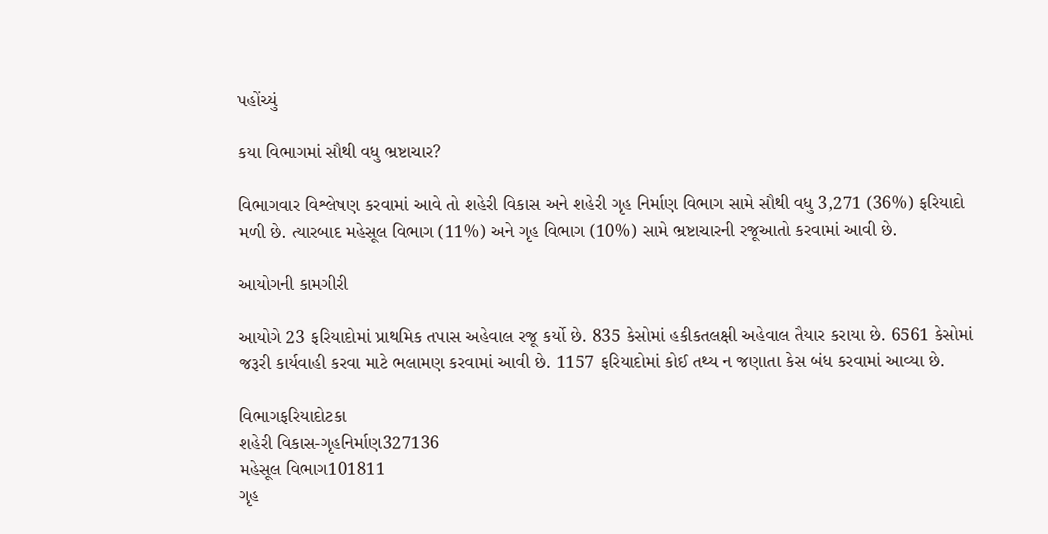પહોંચ્યું

કયા વિભાગમાં સૌથી વધુ ભ્રષ્ટાચાર?

વિભાગવાર વિશ્લેષણ કરવામાં આવે તો શહેરી વિકાસ અને શહેરી ગૃહ નિર્માણ વિભાગ સામે સૌથી વધુ 3,271 (36%) ફરિયાદો મળી છે. ત્યારબાદ મહેસૂલ વિભાગ (11%) અને ગૃહ વિભાગ (10%) સામે ભ્રષ્ટાચારની રજૂઆતો કરવામાં આવી છે.

આયોગની કામગીરી

આયોગે 23 ફરિયાદોમાં પ્રાથમિક તપાસ અહેવાલ રજૂ કર્યો છે. 835 કેસોમાં હકીકતલક્ષી અહેવાલ તૈયાર કરાયા છે. 6561 કેસોમાં જરૂરી કાર્યવાહી કરવા માટે ભલામણ કરવામાં આવી છે. 1157 ફરિયાદોમાં કોઈ તથ્ય ન જણાતા કેસ બંધ કરવામાં આવ્યા છે.

વિભાગફરિયાદોટકા
શહેરી વિકાસ-ગૃહનિર્માણ327136
મહેસૂલ વિભાગ101811
ગૃહ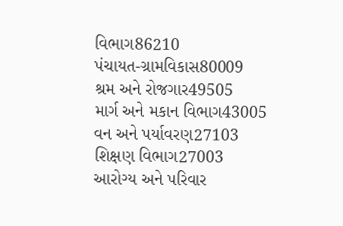વિભાગ86210
પંચાયત-ગ્રામવિકાસ80009
શ્રમ અને રોજગાર49505
માર્ગ અને મકાન વિભાગ43005
વન અને પર્યાવરણ27103
શિક્ષણ વિભાગ27003
આરોગ્ય અને પરિવાર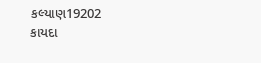કલ્યાણ19202
કાયદા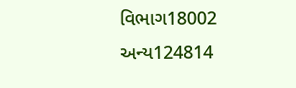વિભાગ18002
અન્ય124814